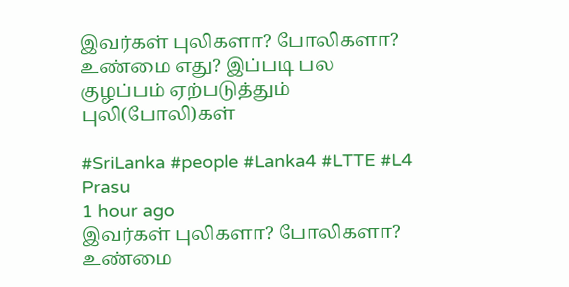இவர்கள் புலிகளா? போலிகளா? உண்மை எது? இப்படி பல குழப்பம் ஏற்படுத்தும் புலி(போலி)கள்

#SriLanka #people #Lanka4 #LTTE #L4
Prasu
1 hour ago
இவர்கள் புலிகளா? போலிகளா? உண்மை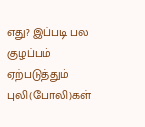எது? இப்படி பல குழப்பம் ஏற்படுத்தும் புலி(போலி)கள்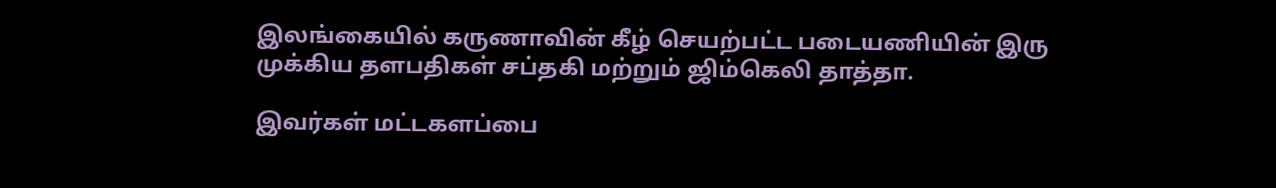இலங்கையில் கருணாவின் கீழ் செயற்பட்ட படையணியின் இரு முக்கிய தளபதிகள் சப்தகி மற்றும் ஜிம்கெலி தாத்தா.

இவர்கள் மட்டகளப்பை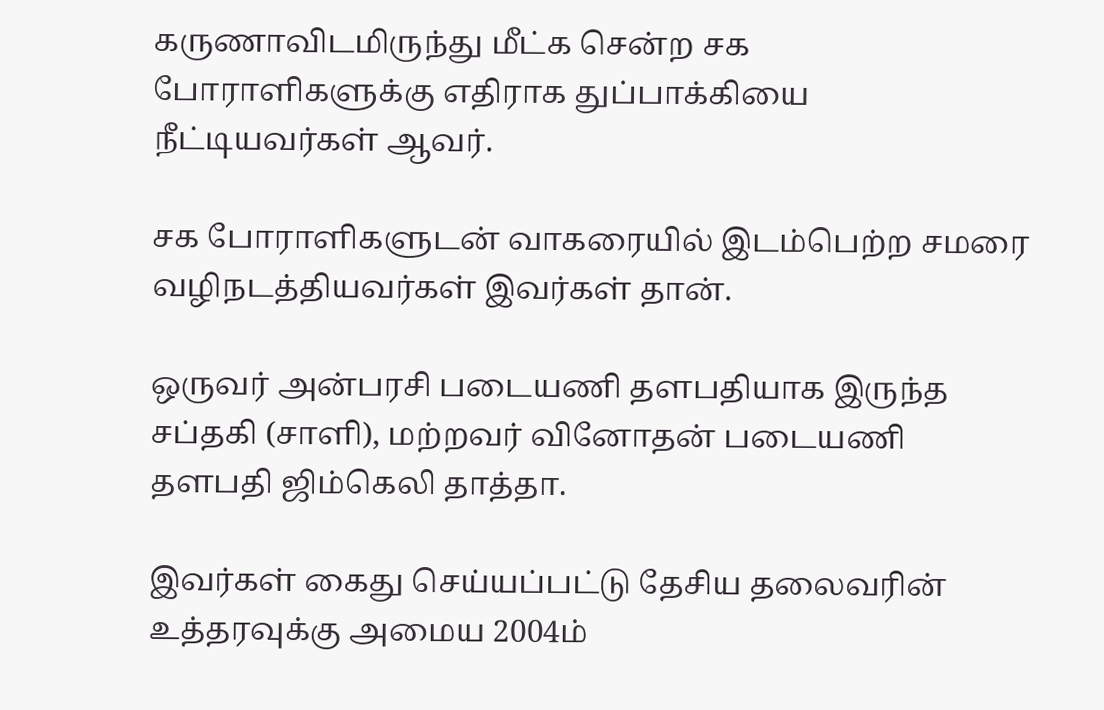கருணாவிடமிருந்து மீட்க சென்ற சக போராளிகளுக்கு எதிராக துப்பாக்கியை நீட்டியவர்கள் ஆவர்.

சக போராளிகளுடன் வாகரையில் இடம்பெற்ற சமரை வழிநடத்தியவர்கள் இவர்கள் தான்.

ஒருவர் அன்பரசி படையணி தளபதியாக இருந்த சப்தகி (சாளி), மற்றவர் வினோதன் படையணி தளபதி ஜிம்கெலி தாத்தா.

இவர்கள் கைது செய்யப்பட்டு தேசிய தலைவரின் உத்தரவுக்கு அமைய 2004ம்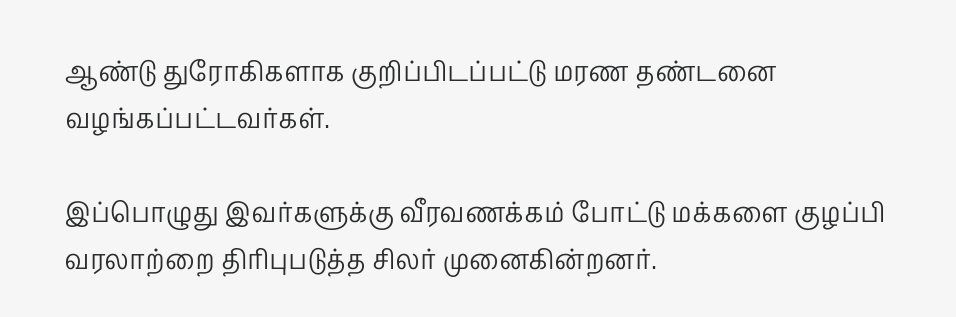ஆண்டு துரோகிகளாக குறிப்பிடப்பட்டு மரண தண்டனை வழங்கப்பட்டவர்கள்.

இப்பொழுது இவர்களுக்கு வீரவணக்கம் போட்டு மக்களை குழப்பி வரலாற்றை திரிபுபடுத்த சிலர் முனைகின்றனர்.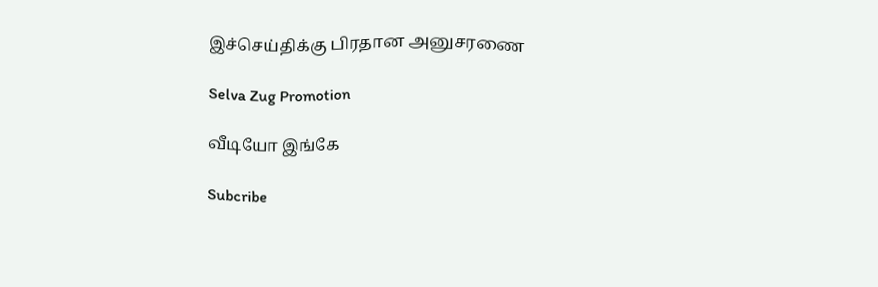இச்செய்திக்கு பிரதான அனுசரணை

Selva Zug Promotion

வீடியோ இங்கே

Subcribe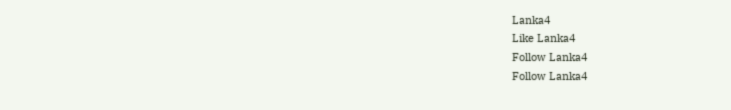Lanka4
Like Lanka4
Follow Lanka4
Follow Lanka4